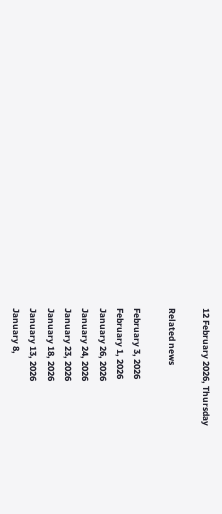12 February 2026, Thursday

Related news

February 3, 2026
February 1, 2026
January 26, 2026
January 24, 2026
January 23, 2026
January 18, 2026
January 13, 2026
January 8,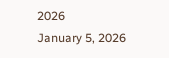2026
January 5, 2026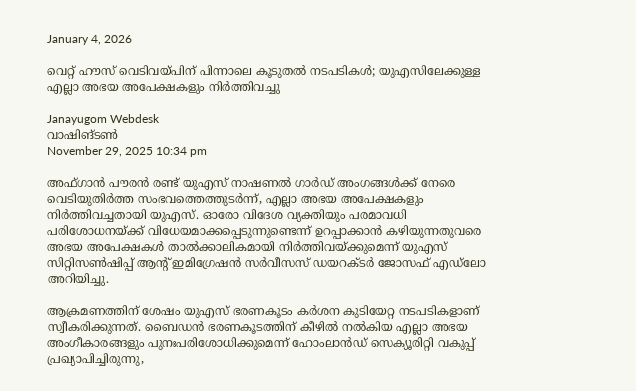January 4, 2026

വെറ്റ് ഹൗസ് വെടിവയ്പിന് പിന്നാലെ കൂടുതല്‍ നടപടികള്‍; യുഎസിലേക്കുള്ള എല്ലാ അഭയ അപേക്ഷകളും നിർത്തിവച്ചു

Janayugom Webdesk
വാഷിങ്ടണ്‍
November 29, 2025 10:34 pm

അഫ്ഗാൻ പൗരൻ രണ്ട് യുഎസ് നാഷണൽ ഗാർഡ് അംഗങ്ങൾക്ക് നേരെ വെടിയുതിർത്ത സംഭവത്തെത്തുടർന്ന്, എല്ലാ അഭയ അപേക്ഷകളും നിർത്തിവച്ചതായി യുഎസ്. ഓരോ വിദേശ വ്യക്തിയും പരമാവധി പരിശോധനയ്ക്ക് വിധേയമാക്കപ്പെടുന്നുണ്ടെന്ന് ഉറപ്പാക്കാൻ കഴിയുന്നതുവരെ അഭയ അപേക്ഷകള്‍ താൽക്കാലികമായി നിർത്തിവയ്ക്കുമെന്ന് യുഎസ് സിറ്റിസൺഷിപ്പ് ആന്റ് ഇമിഗ്രേഷൻ സർവീസസ് ഡയറക്ടർ ജോസഫ് എഡ്‌ലോ അറിയിച്ചു.

ആക്രമണത്തിന് ശേഷം യുഎസ് ഭരണകൂടം കര്‍ശന കുടിയേറ്റ നടപടികളാണ് സ്വീകരിക്കുന്നത്. ബൈഡൻ ഭരണകൂടത്തിന് കീഴിൽ നൽകിയ എല്ലാ അഭയ അംഗീകാരങ്ങളും പുനഃപരിശോധിക്കുമെന്ന് ഹോംലാന്‍ഡ് സെക്യൂരിറ്റി വകുപ്പ് പ്രഖ്യാപിച്ചിരുന്നു,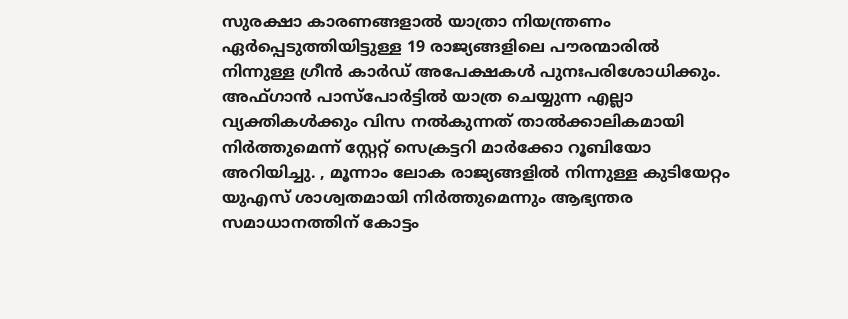സുരക്ഷാ കാരണങ്ങളാൽ യാത്രാ നിയന്ത്രണം ഏര്‍പ്പെടുത്തിയിട്ടുള്ള 19 രാജ്യങ്ങളിലെ പൗരന്മാരിൽ നിന്നുള്ള ഗ്രീൻ കാർഡ് അപേക്ഷകൾ പുനഃപരിശോധിക്കും. അഫ്ഗാൻ പാസ്‌പോർട്ടിൽ യാത്ര ചെയ്യുന്ന എല്ലാ വ്യക്തികൾക്കും വിസ നൽകുന്നത് താൽക്കാലികമായി നിർത്തുമെന്ന് സ്റ്റേറ്റ് സെക്രട്ടറി മാർക്കോ റൂബിയോ അറിയിച്ചു. , മൂന്നാം ലോക രാജ്യങ്ങളിൽ നിന്നുള്ള കുടിയേറ്റം യുഎസ് ശാശ്വതമായി നിർത്തുമെന്നും ആഭ്യന്തര സമാധാനത്തിന് കോട്ടം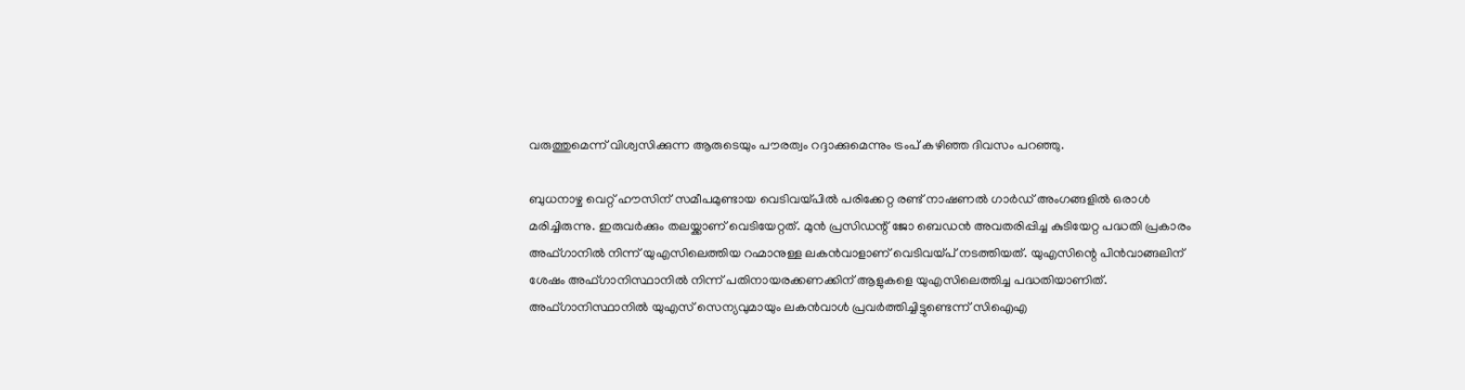വരുത്തുമെന്ന് വിശ്വസിക്കുന്ന ആരുടെയും പൗരത്വം റദ്ദാക്കുമെന്നും ട്രംപ് കഴിഞ്ഞ ദിവസം പറഞ്ഞു.

ബുധനാഴ്ച വെറ്റ് ഹൗസിന് സമീപമുണ്ടായ വെടിവയ്പില്‍ പരിക്കേറ്റ രണ്ട് നാഷണല്‍ ഗാര്‍ഡ് അംഗങ്ങളില്‍ ഒരാള്‍ മരിച്ചിരുന്നു. ഇരുവര്‍ക്കും തലയ്ക്കാണ് വെടിയേറ്റത്. മുന്‍ പ്രസി‍ഡന്റ് ജോ ബെഡന്‍ അവതരിപ്പിച്ച കുടിയേറ്റ പദ്ധതി പ്രകാരം അഫ്ഗാനില്‍ നിന്ന് യുഎസിലെത്തിയ റഹ്മാനുള്ള ലകൻവാളാണ് വെടിവയ്പ് നടത്തിയത്. യുഎസിന്റെ പിന്‍വാങ്ങലിന് ശേഷം അഫ്ഗാനിസ്ഥാനില്‍ നിന്ന് പതിനായരക്കണക്കിന് ആളുകളെ യുഎസിലെത്തിച്ച പദ്ധതിയാണിത്. അഫ്ഗാനിസ്ഥാനില്‍ യുഎസ് സെന്യവുമായും ലകന്‍വാള്‍ പ്രവര്‍ത്തിച്ചിട്ടുണ്ടെന്ന് സിഐഎ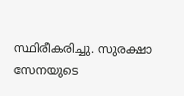സ്ഥിരീകരിച്ചു. സുരക്ഷാ സേനയുടെ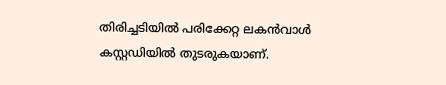തിരിച്ചടിയില്‍ പരിക്കേറ്റ ലകന്‍വാള്‍ കസ്റ്റഡിയില്‍ തുടരുകയാണ്.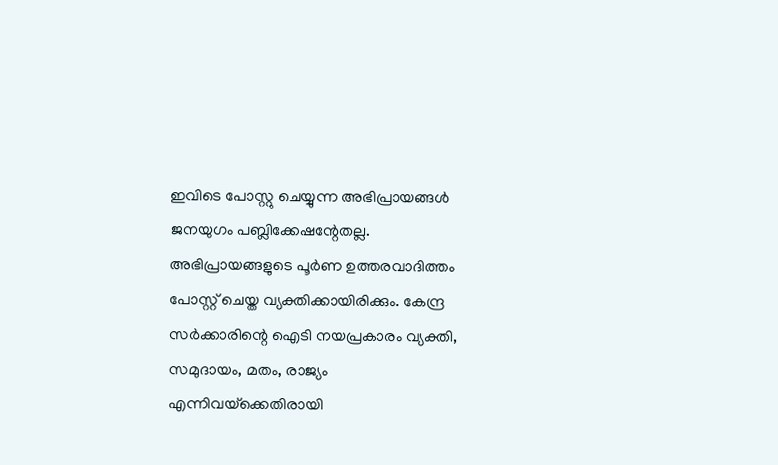ഇവിടെ പോസ്റ്റു ചെയ്യുന്ന അഭിപ്രായങ്ങള്‍ ജനയുഗം പബ്ലിക്കേഷന്റേതല്ല. അഭിപ്രായങ്ങളുടെ പൂര്‍ണ ഉത്തരവാദിത്തം പോസ്റ്റ് ചെയ്ത വ്യക്തിക്കായിരിക്കും. കേന്ദ്ര സര്‍ക്കാരിന്റെ ഐടി നയപ്രകാരം വ്യക്തി, സമുദായം, മതം, രാജ്യം എന്നിവയ്‌ക്കെതിരായി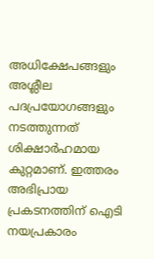അധിക്ഷേപങ്ങളും അശ്ലീല പദപ്രയോഗങ്ങളും നടത്തുന്നത് ശിക്ഷാര്‍ഹമായ കുറ്റമാണ്. ഇത്തരം അഭിപ്രായ പ്രകടനത്തിന് ഐടി നയപ്രകാരം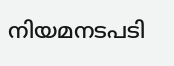നിയമനടപടി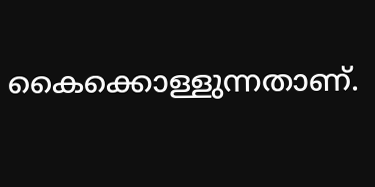കൈക്കൊള്ളുന്നതാണ്.